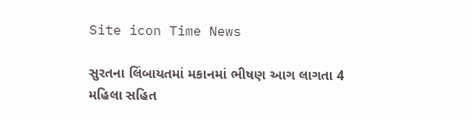Site icon Time News

સુરતના લિંબાયતમાં મકાનમાં ભીષણ આગ લાગતા 4 મહિલા સહિત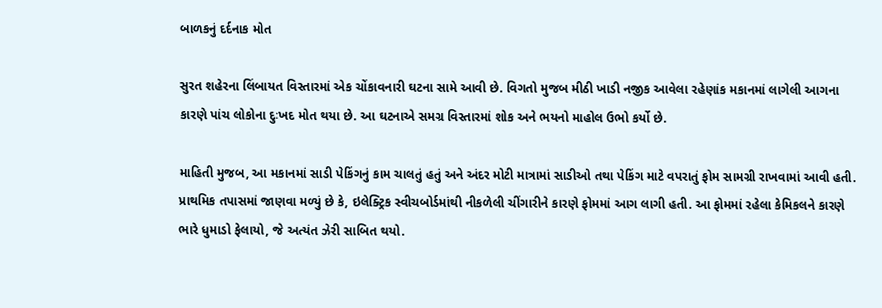બાળકનું દર્દનાક મોત

સુરત શહેરના લિંબાયત વિસ્તારમાં એક ચોંકાવનારી ઘટના સામે આવી છે. વિગતો મુજબ મીઠી ખાડી નજીક આવેલા રહેણાંક મકાનમાં લાગેલી આગના કારણે પાંચ લોકોના દુઃખદ મોત થયા છે. આ ઘટનાએ સમગ્ર વિસ્તારમાં શોક અને ભયનો માહોલ ઉભો કર્યો છે.

માહિતી મુજબ, આ મકાનમાં સાડી પેકિંગનું કામ ચાલતું હતું અને અંદર મોટી માત્રામાં સાડીઓ તથા પેકિંગ માટે વપરાતું ફોમ સામગ્રી રાખવામાં આવી હતી. પ્રાથમિક તપાસમાં જાણવા મળ્યું છે કે, ઇલેક્ટ્રિક સ્વીચબોર્ડમાંથી નીકળેલી ચીંગારીને કારણે ફોમમાં આગ લાગી હતી. આ ફોમમાં રહેલા કેમિકલને કારણે ભારે ધુમાડો ફેલાયો, જે અત્યંત ઝેરી સાબિત થયો.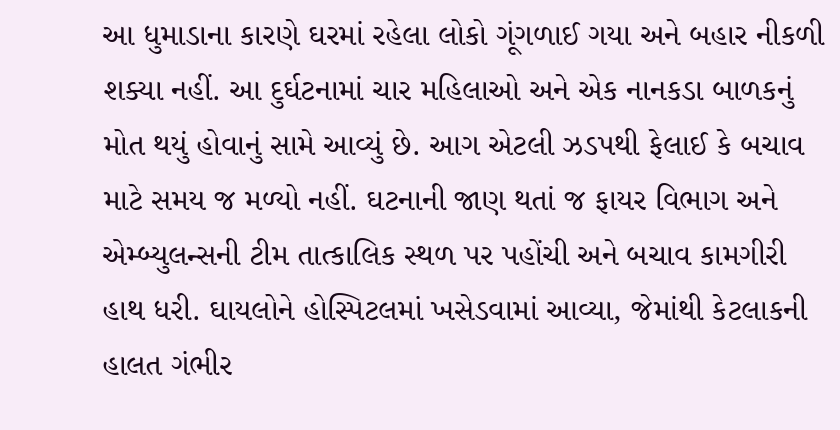આ ધુમાડાના કારણે ઘરમાં રહેલા લોકો ગૂંગળાઈ ગયા અને બહાર નીકળી શક્યા નહીં. આ દુર્ઘટનામાં ચાર મહિલાઓ અને એક નાનકડા બાળકનું મોત થયું હોવાનું સામે આવ્યું છે. આગ એટલી ઝડપથી ફેલાઈ કે બચાવ માટે સમય જ મળ્યો નહીં. ઘટનાની જાણ થતાં જ ફાયર વિભાગ અને એમ્બ્યુલન્સની ટીમ તાત્કાલિક સ્થળ પર પહોંચી અને બચાવ કામગીરી હાથ ધરી. ઘાયલોને હોસ્પિટલમાં ખસેડવામાં આવ્યા, જેમાંથી કેટલાકની હાલત ગંભીર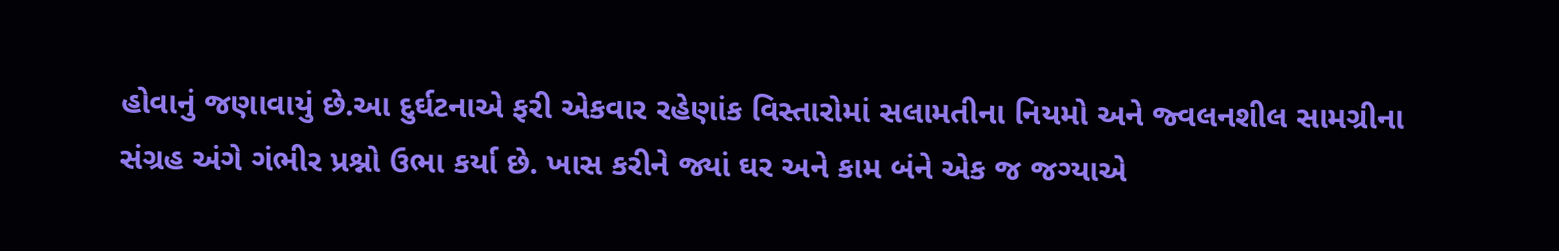હોવાનું જણાવાયું છે.આ દુર્ઘટનાએ ફરી એકવાર રહેણાંક વિસ્તારોમાં સલામતીના નિયમો અને જ્વલનશીલ સામગ્રીના સંગ્રહ અંગે ગંભીર પ્રશ્નો ઉભા કર્યા છે. ખાસ કરીને જ્યાં ઘર અને કામ બંને એક જ જગ્યાએ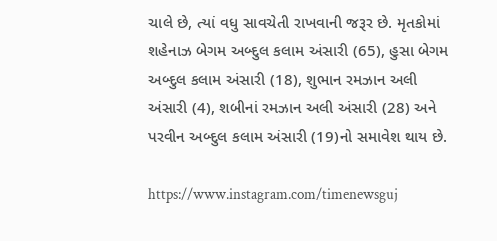ચાલે છે, ત્યાં વધુ સાવચેતી રાખવાની જરૂર છે. મૃતકોમાં શહેનાઝ બેગમ અબ્દુલ કલામ અંસારી (65), હુસા બેગમ અબ્દુલ કલામ અંસારી (18), શુભાન રમઝાન અલી અંસારી (4), શબીનાં રમઝાન અલી અંસારી (28) અને પરવીન અબ્દુલ કલામ અંસારી (19)નો સમાવેશ થાય છે.

https://www.instagram.com/timenewsguj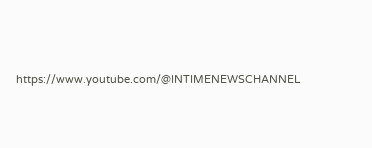https://www.youtube.com/@INTIMENEWSCHANNEL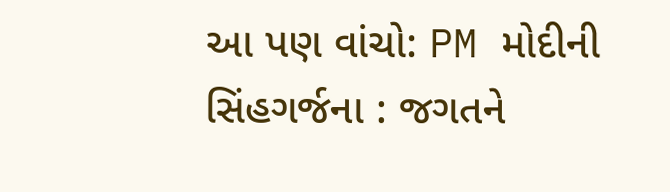આ પણ વાંચો: PM મોદીની સિંહગર્જના : જગતને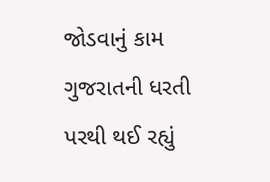જોડવાનું કામ ગુજરાતની ધરતી પરથી થઈ રહ્યું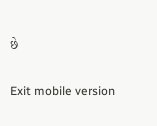છે

Exit mobile version